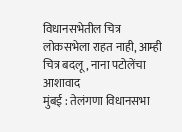विधानसभेतील चित्र लोकसभेला राहत नाही, आम्ही चित्र बदलू, नाना पटोलेंचा आशावाद
मुंबई : तेलंगणा विधानसभा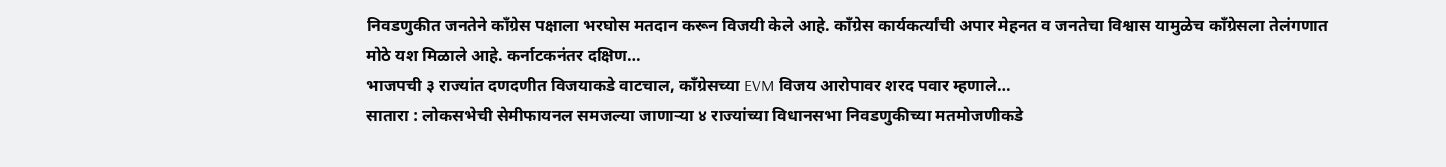निवडणुकीत जनतेने काँग्रेस पक्षाला भरघोस मतदान करून विजयी केले आहे. काँग्रेस कार्यकर्त्यांची अपार मेहनत व जनतेचा विश्वास यामुळेच काँग्रेसला तेलंगणात मोठे यश मिळाले आहे. कर्नाटकनंतर दक्षिण…
भाजपची ३ राज्यांत दणदणीत विजयाकडे वाटचाल, काँग्रेसच्या EVM विजय आरोपावर शरद पवार म्हणाले…
सातारा : लोकसभेची सेमीफायनल समजल्या जाणाऱ्या ४ राज्यांच्या विधानसभा निवडणुकीच्या मतमोजणीकडे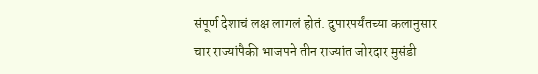संपूर्ण देशाचं लक्ष लागलं होतं. दुपारपर्यंतच्या कलानुसार चार राज्यांपैकी भाजपने तीन राज्यांत जोरदार मुसंडी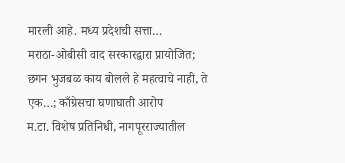मारली आहे. मध्य प्रदेशची सत्ता…
मराठा-ओबीसी वाद सरकारद्वारा प्रायोजित; छगन भुजबळ काय बोलले हे महत्वाचे नाही, ते एक…; काँग्रेसचा घणाघाती आरोप
म.टा. विशेष प्रतिनिधी, नागपूरराज्यातील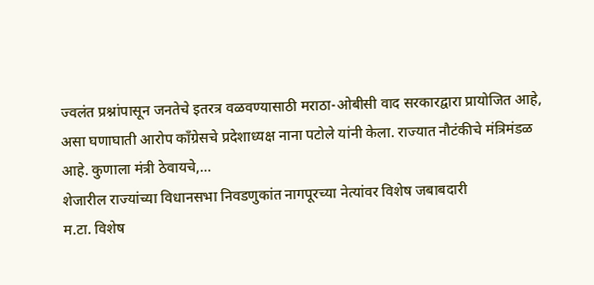ज्वलंत प्रश्नांपासून जनतेचे इतरत्र वळवण्यासाठी मराठा-ओबीसी वाद सरकारद्वारा प्रायोजित आहे, असा घणाघाती आरोप काँग्रेसचे प्रदेशाध्यक्ष नाना पटोले यांनी केला. राज्यात नौटंकीचे मंत्रिमंडळ आहे. कुणाला मंत्री ठेवायचे,…
शेजारील राज्यांच्या विधानसभा निवडणुकांत नागपूरच्या नेत्यांवर विशेष जबाबदारी
म.टा. विशेष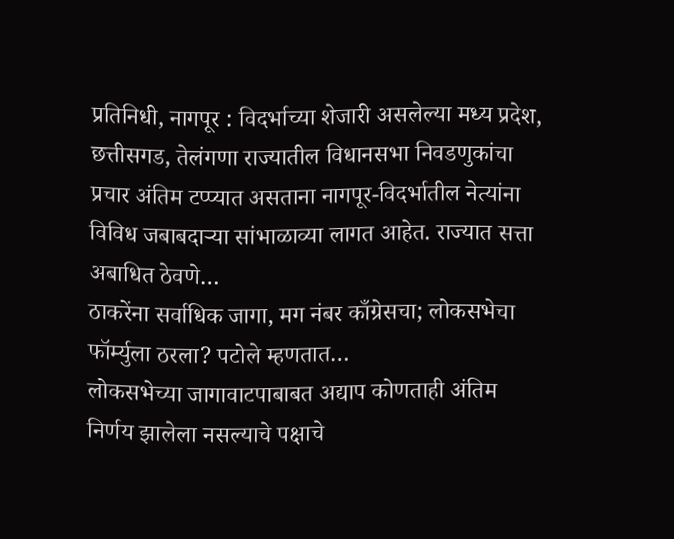प्रतिनिधी, नागपूर : विदर्भाच्या शेजारी असलेल्या मध्य प्रदेश, छत्तीसगड, तेलंगणा राज्यातील विधानसभा निवडणुकांचा प्रचार अंतिम टप्प्यात असताना नागपूर-विदर्भातील नेत्यांना विविध जबाबदाऱ्या सांभाळाव्या लागत आहेत. राज्यात सत्ता अबाधित ठेवणे…
ठाकरेंना सर्वाधिक जागा, मग नंबर काँग्रेसचा; लोकसभेचा फॉर्म्युला ठरला? पटोले म्हणतात…
लोकसभेच्या जागावाटपाबाबत अद्याप कोणताही अंतिम निर्णय झालेला नसल्याचे पक्षाचे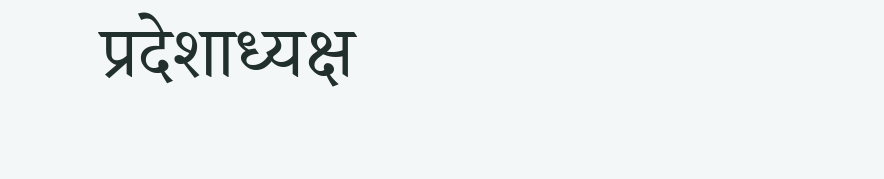प्रदेशाध्यक्ष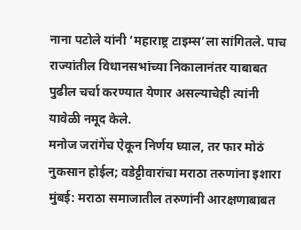नाना पटोले यांनी ‘महाराष्ट्र टाइम्स’ला सांगितले. पाच राज्यांतील विधानसभांच्या निकालानंतर याबाबत पुढील चर्चा करण्यात येणार असल्याचेही त्यांनी यावेळी नमूद केले.
मनोज जरांगेंच ऐकून निर्णय घ्याल, तर फार मोठं नुकसान होईल; वडेट्टीवारांचा मराठा तरुणांना इशारा
मुंबई: मराठा समाजातील तरुणांनी आरक्षणाबाबत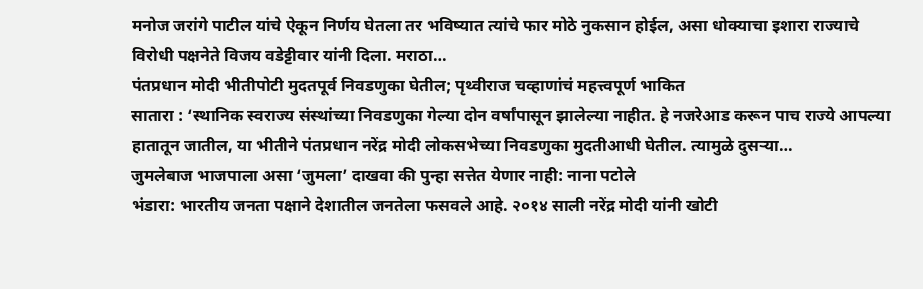मनोज जरांगे पाटील यांचे ऐकून निर्णय घेतला तर भविष्यात त्यांचे फार मोठे नुकसान होईल, असा धोक्याचा इशारा राज्याचे विरोधी पक्षनेते विजय वडेट्टीवार यांनी दिला. मराठा…
पंतप्रधान मोदी भीतीपोटी मुदतपूर्व निवडणुका घेतील; पृथ्वीराज चव्हाणांचं महत्त्वपूर्ण भाकित
सातारा : ‘स्थानिक स्वराज्य संस्थांच्या निवडणुका गेल्या दोन वर्षांपासून झालेल्या नाहीत. हे नजरेआड करून पाच राज्ये आपल्या हातातून जातील, या भीतीने पंतप्रधान नरेंद्र मोदी लोकसभेच्या निवडणुका मुदतीआधी घेतील. त्यामुळे दुसऱ्या…
जुमलेबाज भाजपाला असा ‘जुमला’ दाखवा की पुन्हा सत्तेत येणार नाही: नाना पटोले
भंडारा: भारतीय जनता पक्षाने देशातील जनतेला फसवले आहे. २०१४ साली नरेंद्र मोदी यांनी खोटी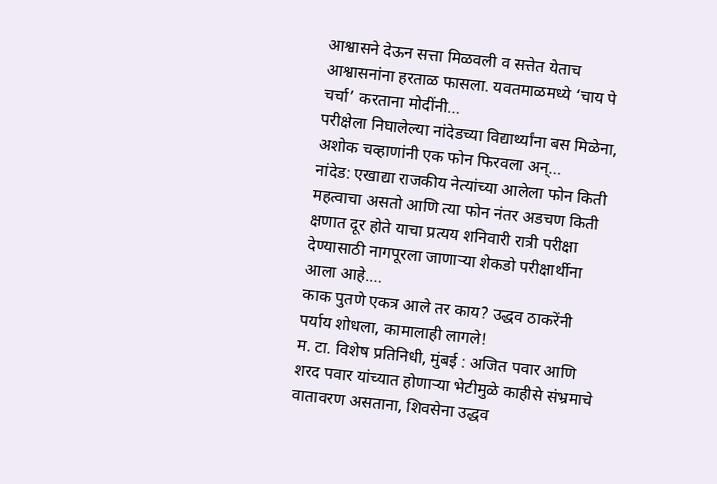आश्वासने देऊन सत्ता मिळवली व सत्तेत येताच आश्वासनांना हरताळ फासला. यवतमाळमध्ये ‘चाय पे चर्चा’ करताना मोदींनी…
परीक्षेला निघालेल्या नांदेडच्या विद्यार्थ्यांना बस मिळेना, अशोक चव्हाणांनी एक फोन फिरवला अन्…
नांदेड: एखाद्या राजकीय नेत्यांच्या आलेला फोन किती महत्वाचा असतो आणि त्या फोन नंतर अडचण किती क्षणात दूर होते याचा प्रत्यय शनिवारी रात्री परीक्षा देण्यासाठी नागपूरला जाणाऱ्या शेकडो परीक्षार्थीना आला आहे.…
काक पुतणे एकत्र आले तर काय? उद्धव ठाकरेंनी पर्याय शोधला, कामालाही लागले!
म. टा. विशेष प्रतिनिधी, मुंबई : अजित पवार आणि शरद पवार यांच्यात होणाऱ्या भेटीमुळे काहीसे संभ्रमाचे वातावरण असताना, शिवसेना उद्धव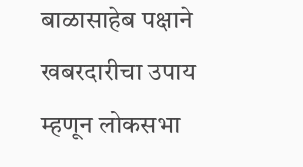बाळासाहेब पक्षाने खबरदारीचा उपाय म्हणून लोकसभा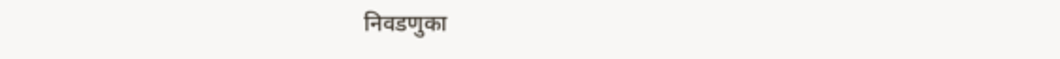निवडणुका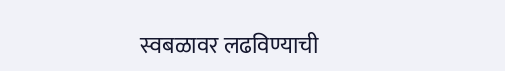स्वबळावर लढविण्याची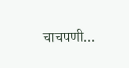चाचपणी…